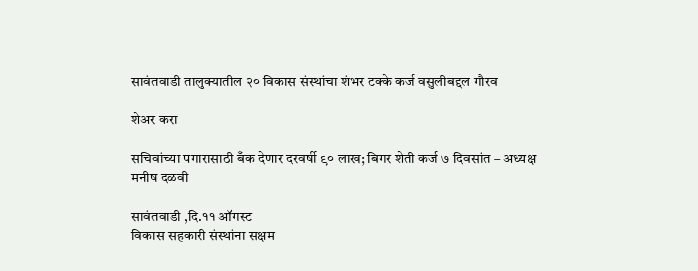सावंतवाडी तालुक्यातील २० विकास संस्थांचा शंभर टक्के कर्ज वसुलीबद्दल गौरव

शेअर करा

सचिवांच्या पगारासाठी बँक देणार दरवर्षी ९० लाख; बिगर शेती कर्ज ७ दिवसांत – अध्यक्ष मनीष दळवी

सावंतवाडी ,दि.११ ऑगस्ट
विकास सहकारी संस्थांना सक्षम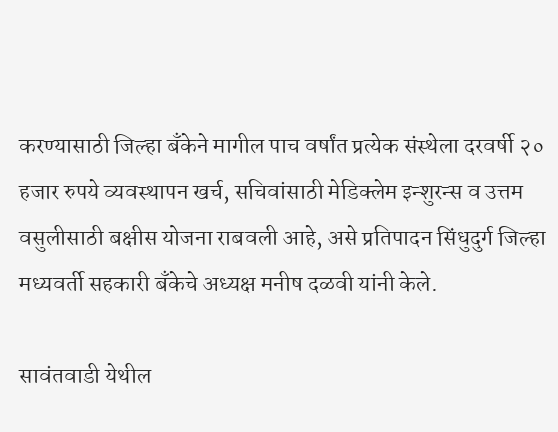करण्यासाठी जिल्हा बँकेने मागील पाच वर्षांत प्रत्येक संस्थेला दरवर्षी २० हजार रुपये व्यवस्थापन खर्च, सचिवांसाठी मेडिक्लेम इन्शुरन्स व उत्तम वसुलीसाठी बक्षीस योजना राबवली आहे, असे प्रतिपादन सिंधुदुर्ग जिल्हा मध्यवर्ती सहकारी बँकेचे अध्यक्ष मनीष दळवी यांनी केले.

सावंतवाडी येथील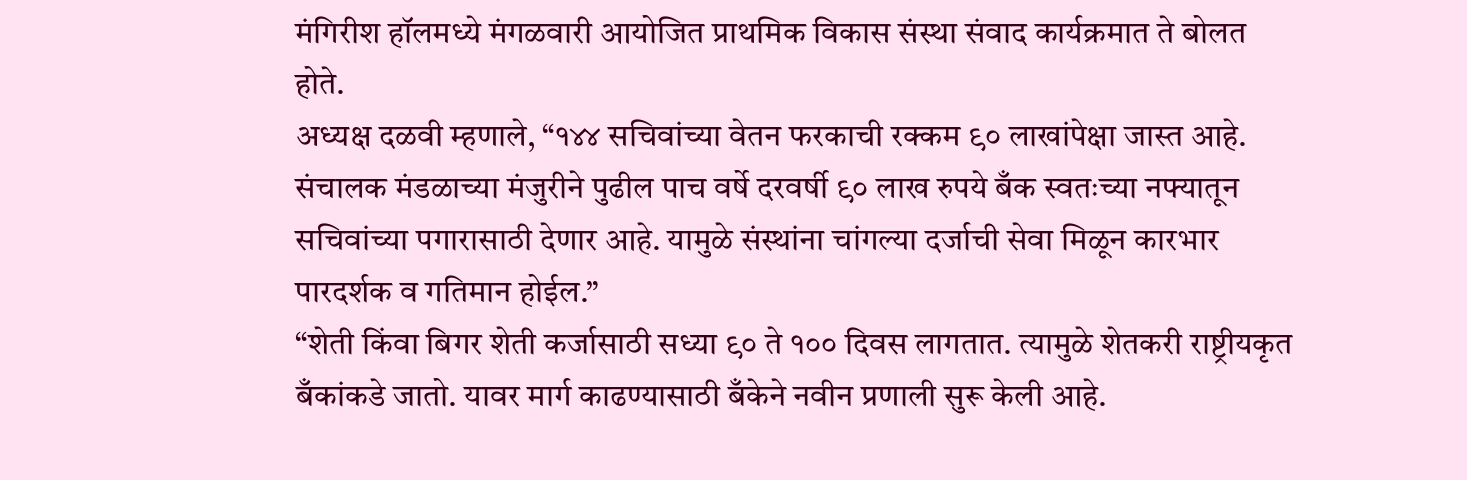मंगिरीश हॉलमध्ये मंगळवारी आयोजित प्राथमिक विकास संस्था संवाद कार्यक्रमात ते बोलत होते.
अध्यक्ष दळवी म्हणाले, “१४४ सचिवांच्या वेतन फरकाची रक्कम ९० लाखांपेक्षा जास्त आहे. संचालक मंडळाच्या मंजुरीने पुढील पाच वर्षे दरवर्षी ९० लाख रुपये बँक स्वतःच्या नफ्यातून सचिवांच्या पगारासाठी देणार आहे. यामुळे संस्थांना चांगल्या दर्जाची सेवा मिळून कारभार पारदर्शक व गतिमान होईल.”
“शेती किंवा बिगर शेती कर्जासाठी सध्या ९० ते १०० दिवस लागतात. त्यामुळे शेतकरी राष्ट्रीयकृत बँकांकडे जातो. यावर मार्ग काढण्यासाठी बँकेने नवीन प्रणाली सुरू केली आहे.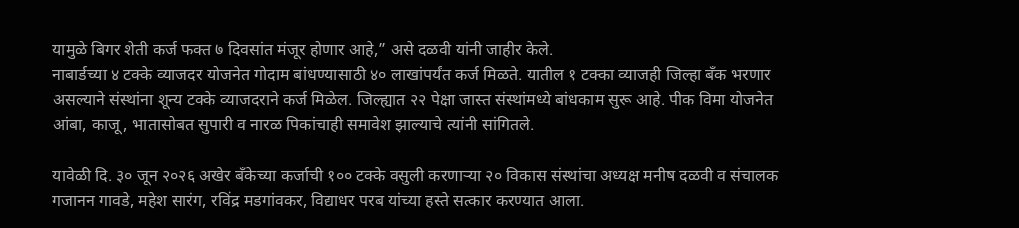यामुळे बिगर शेती कर्ज फक्त ७ दिवसांत मंजूर होणार आहे,” असे दळवी यांनी जाहीर केले.
नाबार्डच्या ४ टक्के व्याजदर योजनेत गोदाम बांधण्यासाठी ४० लाखांपर्यंत कर्ज मिळते. यातील १ टक्का व्याजही जिल्हा बँक भरणार असल्याने संस्थांना शून्य टक्के व्याजदराने कर्ज मिळेल. जिल्ह्यात २२ पेक्षा जास्त संस्थांमध्ये बांधकाम सुरू आहे. पीक विमा योजनेत आंबा, काजू, भातासोबत सुपारी व नारळ पिकांचाही समावेश झाल्याचे त्यांनी सांगितले.

यावेळी दि. ३० जून २०२६ अखेर बँकेच्या कर्जाची १०० टक्के वसुली करणाऱ्या २० विकास संस्थांचा अध्यक्ष मनीष दळवी व संचालक गजानन गावडे, महेश सारंग, रविंद्र मडगांवकर, विद्याधर परब यांच्या हस्ते सत्कार करण्यात आला.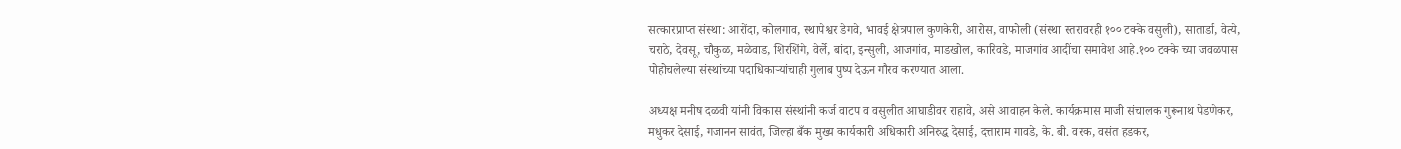सत्कारप्राप्त संस्था: आरोंदा, कोलगाव, स्थापेश्वर डेगवे, भावई क्षेत्रपाल कुणकेरी, आरोस, वाफोली (संस्था स्तरावरही १०० टक्के वसुली), सातार्डा, वेत्ये, चराठे, देवसू, चौकुळ, मळेवाड, शिरशिंगे, वेर्ले, बांदा, इन्सुली, आजगांव, माडखोल, कारिवडे, माजगांव आदींचा समावेश आहे.१०० टक्के च्या जवळपास पोहोचलेल्या संस्थांच्या पदाधिकाऱ्यांचाही गुलाब पुष्प देऊन गौरव करण्यात आला.

अध्यक्ष मनीष दळवी यांनी विकास संस्थांनी कर्ज वाटप व वसुलीत आघाडीवर राहावे, असे आवाहन केले. कार्यक्रमास माजी संचालक गुरूनाथ पेडणेकर, मधुकर देसाई, गजानन सावंत, जिल्हा बँक मुख्य कार्यकारी अधिकारी अनिरुद्ध देसाई, दत्ताराम गावडे, के. बी. वरक, वसंत हडकर,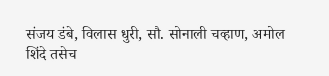संजय डंबे, विलास धुरी, सौ. सोनाली चव्हाण, अमोल शिंदे तसेच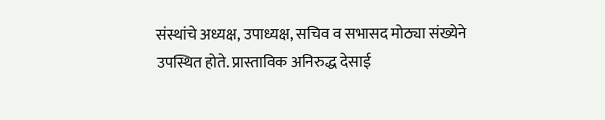संस्थांचे अध्यक्ष, उपाध्यक्ष, सचिव व सभासद मोठ्या संख्येने उपस्थित होते. प्रास्ताविक अनिरुद्ध देसाई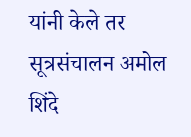यांनी केले तर सूत्रसंचालन अमोल शिंदे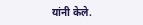यांनी केले.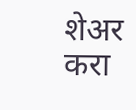शेअर करा